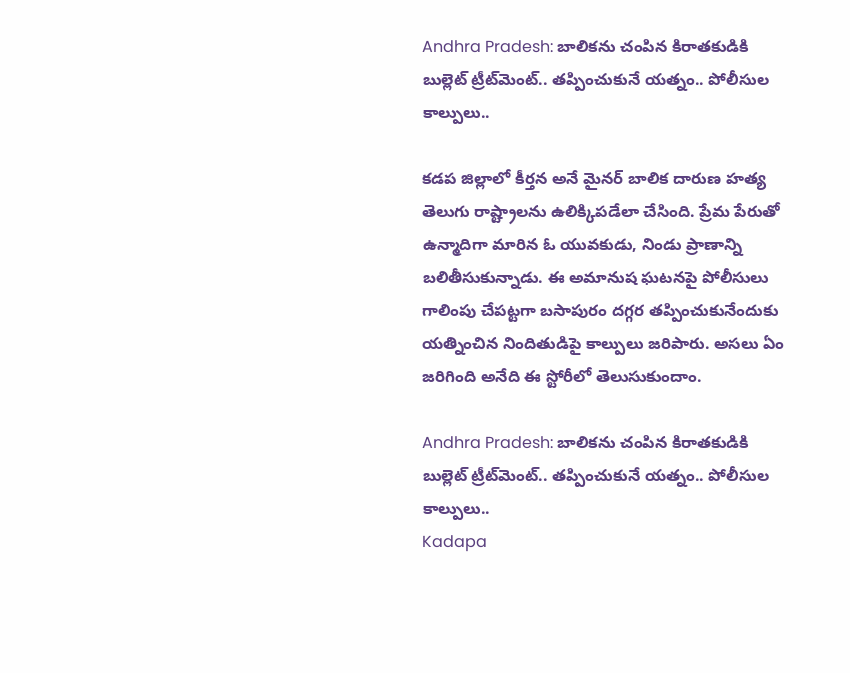Andhra Pradesh: బాలికను చంపిన కిరాతకుడికి బుల్లెట్ ట్రీట్‌మెంట్.. తప్పించుకునే యత్నం.. పోలీసుల కాల్పులు..

కడప జిల్లాలో కీర్తన అనే మైనర్ బాలిక దారుణ హత్య తెలుగు రాష్ట్రాలను ఉలిక్కిపడేలా చేసింది. ప్రేమ పేరుతో ఉన్మాదిగా మారిన ఓ యువకుడు, నిండు ప్రాణాన్ని బలితీసుకున్నాడు. ఈ అమానుష ఘటనపై పోలీసులు గాలింపు చేపట్టగా బసాపురం దగ్గర తప్పించుకునేందుకు యత్నించిన నిందితుడిపై కాల్పులు జరిపారు. అసలు ఏం జరిగింది అనేది ఈ స్టోరీలో తెలుసుకుందాం.

Andhra Pradesh: బాలికను చంపిన కిరాతకుడికి బుల్లెట్ ట్రీట్‌మెంట్.. తప్పించుకునే యత్నం.. పోలీసుల కాల్పులు..
Kadapa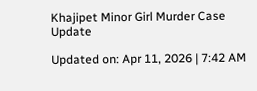Khajipet Minor Girl Murder Case Update

Updated on: Apr 11, 2026 | 7:42 AM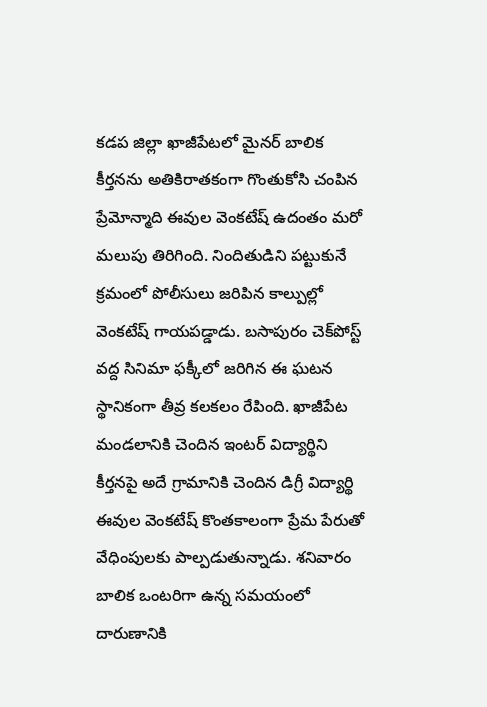కడప జిల్లా ఖాజీపేటలో మైనర్ బాలిక కీర్తనను అతికిరాతకంగా గొంతుకోసి చంపిన ప్రేమోన్మాది ఈవుల వెంకటేష్‌ ఉదంతం మరో మలుపు తిరిగింది. నిందితుడిని పట్టుకునే క్రమంలో పోలీసులు జరిపిన కాల్పుల్లో వెంకటేష్ గాయపడ్డాడు. బసాపురం చెక్‌పోస్ట్ వద్ద సినిమా ఫక్కీలో జరిగిన ఈ ఘటన స్థానికంగా తీవ్ర కలకలం రేపింది. ఖాజీపేట మండలానికి చెందిన ఇంటర్ విద్యార్థిని కీర్తనపై అదే గ్రామానికి చెందిన డిగ్రీ విద్యార్థి ఈవుల వెంకటేష్ కొంతకాలంగా ప్రేమ పేరుతో వేధింపులకు పాల్పడుతున్నాడు. శనివారం బాలిక ఒంటరిగా ఉన్న సమయంలో దారుణానికి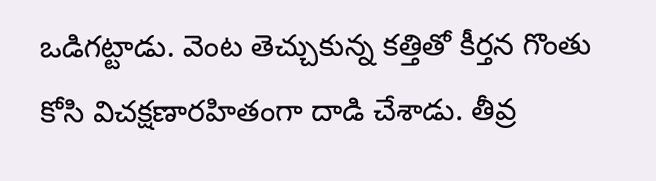ఒడిగట్టాడు. వెంట తెచ్చుకున్న కత్తితో కీర్తన గొంతు కోసి విచక్షణారహితంగా దాడి చేశాడు. తీవ్ర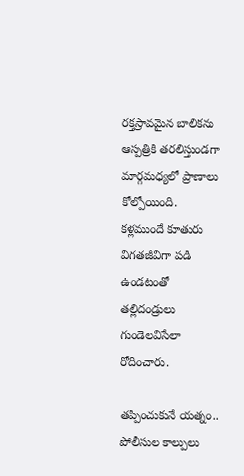రక్తస్రావమైన బాలికను ఆస్పత్రికి తరలిస్తుండగా మార్గమధ్యలో ప్రాణాలు కోల్పోయింది. కళ్లముందే కూతురు విగతజీవిగా పడి ఉండటంతో తల్లిదండ్రులు గుండెలవిసేలా రోదించారు.

తప్పించుకునే యత్నం.. పోలీసుల కాల్పులు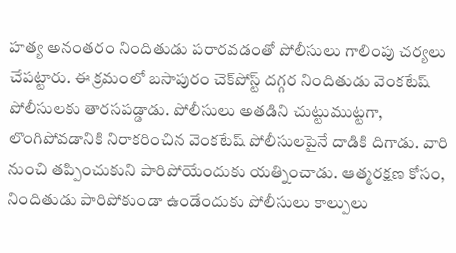హత్య అనంతరం నిందితుడు పరారవడంతో పోలీసులు గాలింపు చర్యలు చేపట్టారు. ఈ క్రమంలో బసాపురం చెక్‌పోస్ట్ దగ్గర నిందితుడు వెంకటేష్ పోలీసులకు తారసపడ్డాడు. పోలీసులు అతడిని చుట్టుముట్టగా, లొంగిపోవడానికి నిరాకరించిన వెంకటేష్ పోలీసులపైనే దాడికి దిగాడు. వారి నుంచి తప్పించుకుని పారిపోయేందుకు యత్నించాడు. ఆత్మరక్షణ కోసం, నిందితుడు పారిపోకుండా ఉండేందుకు పోలీసులు కాల్పులు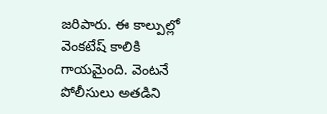జరిపారు. ఈ కాల్పుల్లో వెంకటేష్ కాలికి గాయమైంది. వెంటనే పోలీసులు అతడిని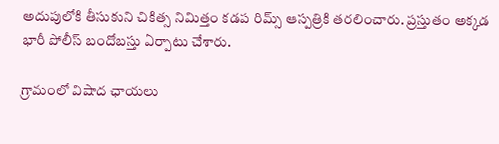అదుపులోకి తీసుకుని చికిత్స నిమిత్తం కడప రిమ్స్ ఆస్పత్రికి తరలించారు. ప్రస్తుతం అక్కడ భారీ పోలీస్ బందోబస్తు ఏర్పాటు చేశారు.

గ్రామంలో విషాద ఛాయలు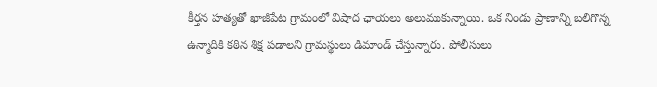కీర్తన హత్యతో ఖాజీపేట గ్రామంలో విషాద ఛాయలు అలుముకున్నాయి. ఒక నిండు ప్రాణాన్ని బలిగొన్న ఉన్మాదికి కఠిన శిక్ష పడాలని గ్రామస్థులు డిమాండ్ చేస్తున్నారు. పోలీసులు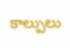కాల్పులు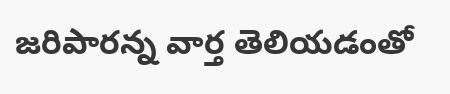జరిపారన్న వార్త తెలియడంతో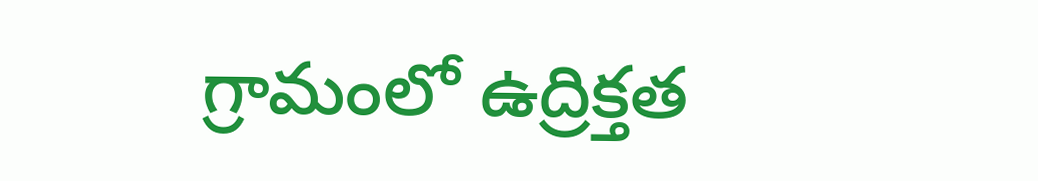గ్రామంలో ఉద్రిక్తత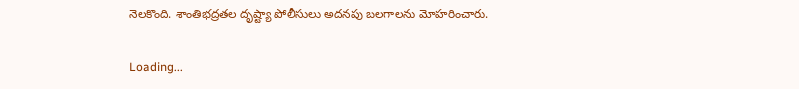నెలకొంది. శాంతిభద్రతల దృష్ట్యా పోలీసులు అదనపు బలగాలను మోహరించారు.

Loading...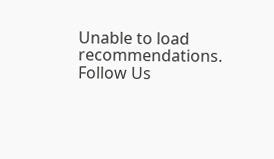Unable to load recommendations.
Follow Us